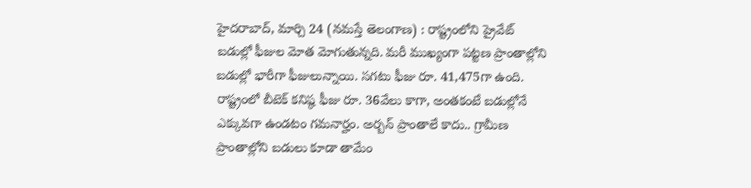హైదరాబాద్, మార్చి 24 (నమస్తే తెలంగాణ) : రాష్ట్రంలోని ప్రైవేట్ బడుల్లో ఫీజుల మోత మోగుతున్నది. మరీ ముఖ్యంగా పట్టణ ప్రాంతాల్లోని బడుల్లో భారీగా ఫీజులున్నాయి. సగటు ఫీజు రూ. 41,475గా ఉంది. రాష్ట్రంలో బీటెక్ కనిష్ఠ ఫీజు రూ. 36వేలు కాగా, అంతకంటే బడుల్లోనే ఎక్కువగా ఉండటం గమనార్హం. అర్బన్ ప్రాంతాలే కాదు.. గ్రామీణ ప్రాంతాల్లోని బడులు కూడా తామేం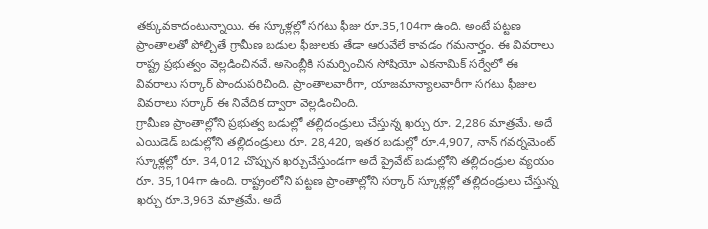తక్కువకాదంటున్నాయి. ఈ స్కూళ్లల్లో సగటు ఫీజు రూ.35,104గా ఉంది. అంటే పట్టణ ప్రాంతాలతో పోల్చితే గ్రామీణ బడుల ఫీజులకు తేడా ఆరువేలే కావడం గమనార్హం. ఈ వివరాలు రాష్ట్ర ప్రభుత్వం వెల్లడించినవే. అసెంబ్లీకి సమర్పించిన సోషియో ఎకనామిక్ సర్వేలో ఈ వివరాలు సర్కార్ పొందుపరిచింది. ప్రాంతాలవారీగా, యాజమాన్యాలవారీగా సగటు ఫీజుల వివరాలు సర్కార్ ఈ నివేదిక ద్వారా వెల్లడించింది.
గ్రామీణ ప్రాంతాల్లోని ప్రభుత్వ బడుల్లో తల్లిదండ్రులు చేస్తున్న ఖర్చు రూ. 2,286 మాత్రమే. అదే ఎయిడెడ్ బడుల్లోని తల్లిదండ్రులు రూ. 28,420, ఇతర బడుల్లో రూ.4,907, నాన్ గవర్నమెంట్ స్కూళ్లల్లో రూ. 34,012 చొప్పున ఖర్చుచేస్తుండగా అదే ప్రైవేట్ బడుల్లోని తల్లిదండ్రుల వ్యయం రూ. 35,104గా ఉంది. రాష్ట్రంలోని పట్టణ ప్రాంతాల్లోని సర్కార్ స్కూళ్లల్లో తల్లిదండ్రులు చేస్తున్న ఖర్చు రూ.3,963 మాత్రమే. అదే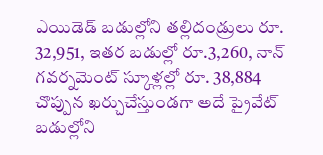ఎయిడెడ్ బడుల్లోని తల్లిదండ్రులు రూ. 32,951, ఇతర బడుల్లో రూ.3,260, నాన్ గవర్నమెంట్ స్కూళ్లల్లో రూ. 38,884 చొప్పున ఖర్చుచేస్తుండగా అదే ప్రైవేట్ బడుల్లోని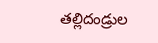తల్లిదండ్రుల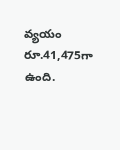వ్యయం రూ.41,475గా ఉంది.